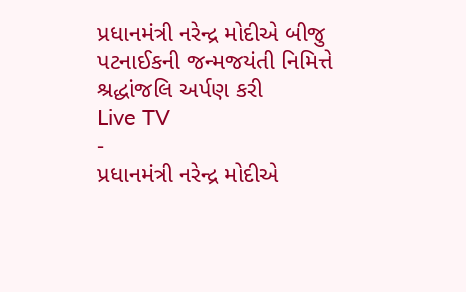પ્રધાનમંત્રી નરેન્દ્ર મોદીએ બીજુ પટનાઈકની જન્મજયંતી નિમિત્તે શ્રદ્ધાંજલિ અર્પણ કરી
Live TV
-
પ્રધાનમંત્રી નરેન્દ્ર મોદીએ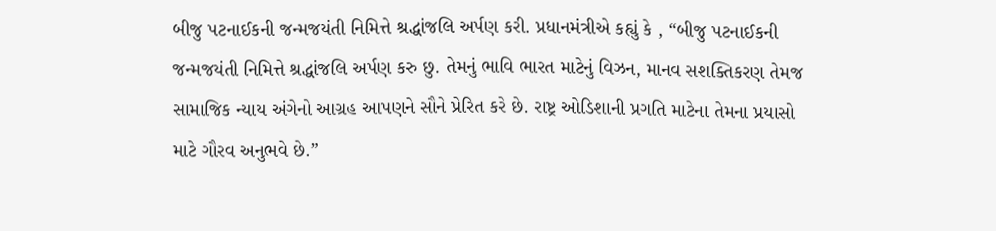બીજુ પટનાઈકની જન્મજયંતી નિમિત્તે શ્રદ્ધાંજલિ અર્પણ કરી. પ્રધાનમંત્રીએ કહ્યું કે , “બીજુ પટનાઈકની જન્મજયંતી નિમિત્તે શ્રદ્ધાંજલિ અર્પણ કરુ છુ. તેમનું ભાવિ ભારત માટેનું વિઝન, માનવ સશક્તિકરણ તેમજ સામાજિક ન્યાય અંગેનો આગ્રહ આપણને સૌને પ્રેરિત કરે છે. રાષ્ટ્ર ઓડિશાની પ્રગતિ માટેના તેમના પ્રયાસો માટે ગૌરવ અનુભવે છે.”